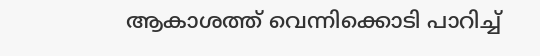ആകാശത്ത് വെന്നിക്കൊടി പാറിച്ച്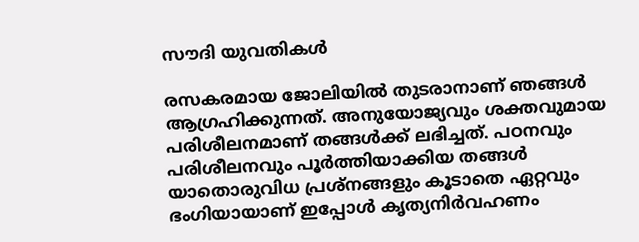സൗദി യുവതികൾ

രസകരമായ ജോലിയിൽ തുടരാനാണ് ഞങ്ങൾ ആഗ്രഹിക്കുന്നത്. അനുയോജ്യവും ശക്തവുമായ പരിശീലനമാണ് തങ്ങൾക്ക് ലഭിച്ചത്. പഠനവും പരിശീലനവും പൂർത്തിയാക്കിയ തങ്ങൾ യാതൊരുവിധ പ്രശ്‌നങ്ങളും കൂടാതെ ഏറ്റവും ഭംഗിയായാണ് ഇപ്പോൾ കൃത്യനിർവഹണം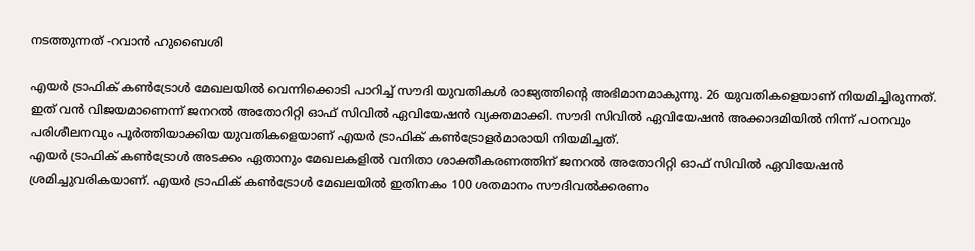നടത്തുന്നത് -റവാൻ ഹുബൈശി

എയർ ട്രാഫിക് കൺട്രോൾ മേഖലയിൽ വെന്നിക്കൊടി പാറിച്ച് സൗദി യുവതികൾ രാജ്യത്തിന്റെ അഭിമാനമാകുന്നു. 26 യുവതികളെയാണ് നിയമിച്ചിരുന്നത്.  ഇത് വൻ വിജയമാണെന്ന് ജനറൽ അതോറിറ്റി ഓഫ് സിവിൽ ഏവിയേഷൻ വ്യക്തമാക്കി. സൗദി സിവിൽ ഏവിയേഷൻ അക്കാദമിയിൽ നിന്ന് പഠനവും പരിശീലനവും പൂർത്തിയാക്കിയ യുവതികളെയാണ് എയർ ട്രാഫിക് കൺട്രോളർമാരായി നിയമിച്ചത്.
എയർ ട്രാഫിക് കൺട്രോൾ അടക്കം ഏതാനും മേഖലകളിൽ വനിതാ ശാക്തീകരണത്തിന് ജനറൽ അതോറിറ്റി ഓഫ് സിവിൽ ഏവിയേഷൻ ശ്രമിച്ചുവരികയാണ്. എയർ ട്രാഫിക് കൺട്രോൾ മേഖലയിൽ ഇതിനകം 100 ശതമാനം സൗദിവൽക്കരണം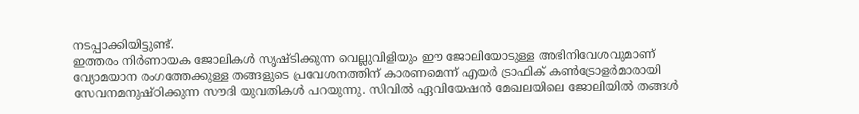നടപ്പാക്കിയിട്ടുണ്ട്.
ഇത്തരം നിർണായക ജോലികൾ സൃഷ്ടിക്കുന്ന വെല്ലുവിളിയും ഈ ജോലിയോടുള്ള അഭിനിവേശവുമാണ് വ്യോമയാന രംഗത്തേക്കുള്ള തങ്ങളുടെ പ്രവേശനത്തിന് കാരണമെന്ന് എയർ ട്രാഫിക് കൺട്രോളർമാരായി സേവനമനുഷ്ഠിക്കുന്ന സൗദി യുവതികൾ പറയുന്നു. സിവിൽ ഏവിയേഷൻ മേഖലയിലെ ജോലിയിൽ തങ്ങൾ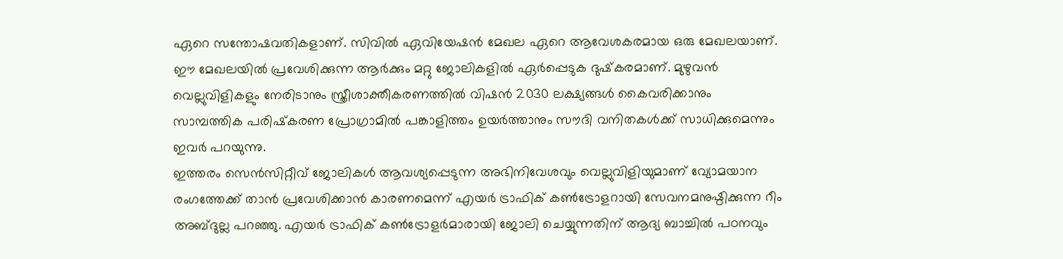ഏറെ സന്തോഷവതികളാണ്. സിവിൽ ഏവിയേഷൻ മേഖല ഏറെ ആവേശകരമായ ഒരു മേഖലയാണ്. ഈ മേഖലയിൽ പ്രവേശിക്കുന്ന ആർക്കും മറ്റു ജോലികളിൽ ഏർപ്പെടുക ദുഷ്‌കരമാണ്. മുഴുവൻ വെല്ലുവിളികളും നേരിടാനും സ്ത്രീശാക്തീകരണത്തിൽ വിഷൻ 2030 ലക്ഷ്യങ്ങൾ കൈവരിക്കാനും സാമ്പത്തിക പരിഷ്‌കരണ പ്രോഗ്രാമിൽ പങ്കാളിത്തം ഉയർത്താനും സൗദി വനിതകൾക്ക് സാധിക്കുമെന്നും ഇവർ പറയുന്നു.
ഇത്തരം സെൻസിറ്റീവ് ജോലികൾ ആവശ്യപ്പെടുന്ന അഭിനിവേശവും വെല്ലുവിളിയുമാണ് വ്യോമയാന രംഗത്തേക്ക് താൻ പ്രവേശിക്കാൻ കാരണമെന്ന് എയർ ട്രാഫിക് കൺട്രോളറായി സേവനമനുഷ്ഠിക്കുന്ന റീം അബ്ദുല്ല പറഞ്ഞു. എയർ ട്രാഫിക് കൺട്രോളർമാരായി ജോലി ചെയ്യുന്നതിന് ആദ്യ ബാച്ചിൽ പഠനവും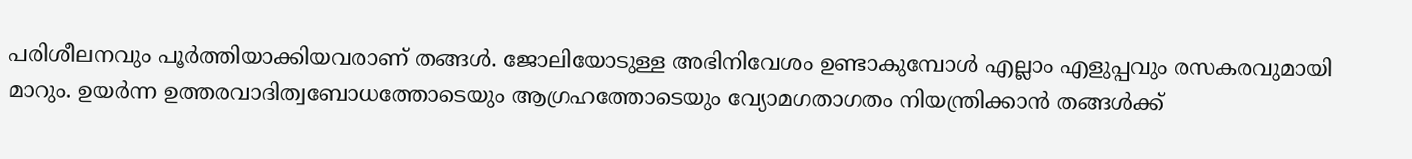പരിശീലനവും പൂർത്തിയാക്കിയവരാണ് തങ്ങൾ. ജോലിയോടുള്ള അഭിനിവേശം ഉണ്ടാകുമ്പോൾ എല്ലാം എളുപ്പവും രസകരവുമായി മാറും. ഉയർന്ന ഉത്തരവാദിത്വബോധത്തോടെയും ആഗ്രഹത്തോടെയും വ്യോമഗതാഗതം നിയന്ത്രിക്കാൻ തങ്ങൾക്ക്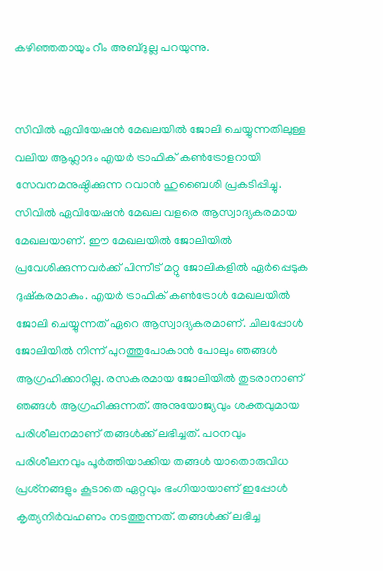കഴിഞ്ഞതായും റീം അബ്ദുല്ല പറയുന്നു.


സിവിൽ ഏവിയേഷൻ മേഖലയിൽ ജോലി ചെയ്യുന്നതിലുള്ള വലിയ ആഹ്ലാദം എയർ ട്രാഫിക് കൺട്രോളറായി സേവനമനുഷ്ഠിക്കുന്ന റവാൻ ഹുബൈശി പ്രകടിപ്പിച്ചു. സിവിൽ ഏവിയേഷൻ മേഖല വളരെ ആസ്വാദ്യകരമായ മേഖലയാണ്. ഈ മേഖലയിൽ ജോലിയിൽ പ്രവേശിക്കുന്നവർക്ക് പിന്നീട് മറ്റു ജോലികളിൽ ഏർപ്പെടുക ദുഷ്‌കരമാകും. എയർ ട്രാഫിക് കൺട്രോൾ മേഖലയിൽ ജോലി ചെയ്യുന്നത് ഏറെ ആസ്വാദ്യകരമാണ്. ചിലപ്പോൾ ജോലിയിൽ നിന്ന് പുറത്തുപോകാൻ പോലും ഞങ്ങൾ ആഗ്രഹിക്കാറില്ല. രസകരമായ ജോലിയിൽ തുടരാനാണ് ഞങ്ങൾ ആഗ്രഹിക്കുന്നത്. അനുയോജ്യവും ശക്തവുമായ പരിശീലനമാണ് തങ്ങൾക്ക് ലഭിച്ചത്. പഠനവും പരിശീലനവും പൂർത്തിയാക്കിയ തങ്ങൾ യാതൊരുവിധ പ്രശ്‌നങ്ങളും കൂടാതെ ഏറ്റവും ഭംഗിയായാണ് ഇപ്പോൾ കൃത്യനിർവഹണം നടത്തുന്നത്. തങ്ങൾക്ക് ലഭിച്ച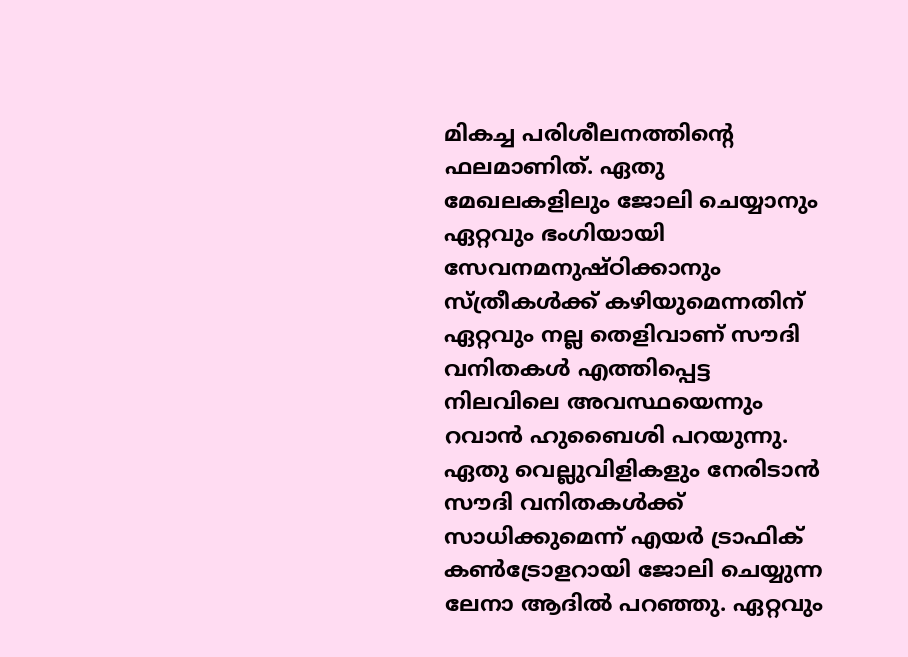മികച്ച പരിശീലനത്തിന്റെ ഫലമാണിത്. ഏതു മേഖലകളിലും ജോലി ചെയ്യാനും ഏറ്റവും ഭംഗിയായി സേവനമനുഷ്ഠിക്കാനും സ്ത്രീകൾക്ക് കഴിയുമെന്നതിന് ഏറ്റവും നല്ല തെളിവാണ് സൗദി വനിതകൾ എത്തിപ്പെട്ട നിലവിലെ അവസ്ഥയെന്നും റവാൻ ഹുബൈശി പറയുന്നു.
ഏതു വെല്ലുവിളികളും നേരിടാൻ സൗദി വനിതകൾക്ക് സാധിക്കുമെന്ന് എയർ ട്രാഫിക് കൺട്രോളറായി ജോലി ചെയ്യുന്ന ലേനാ ആദിൽ പറഞ്ഞു. ഏറ്റവും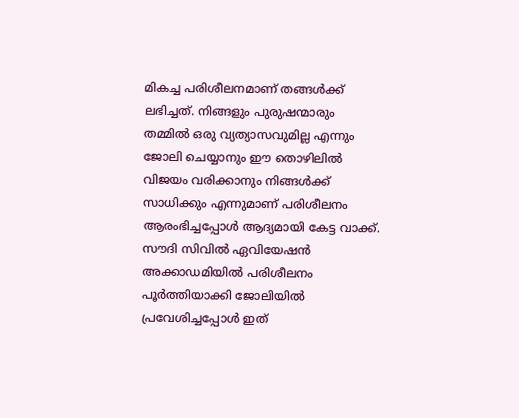മികച്ച പരിശീലനമാണ് തങ്ങൾക്ക് ലഭിച്ചത്. നിങ്ങളും പുരുഷന്മാരും തമ്മിൽ ഒരു വ്യത്യാസവുമില്ല എന്നും ജോലി ചെയ്യാനും ഈ തൊഴിലിൽ വിജയം വരിക്കാനും നിങ്ങൾക്ക് സാധിക്കും എന്നുമാണ് പരിശീലനം ആരംഭിച്ചപ്പോൾ ആദ്യമായി കേട്ട വാക്ക്. സൗദി സിവിൽ ഏവിയേഷൻ അക്കാഡമിയിൽ പരിശീലനം പൂർത്തിയാക്കി ജോലിയിൽ പ്രവേശിച്ചപ്പോൾ ഇത്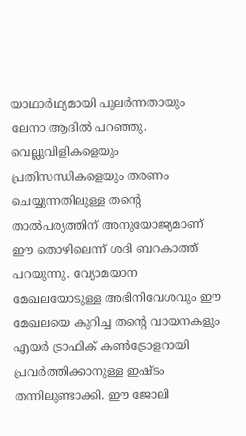യാഥാർഥ്യമായി പുലർന്നതായും ലേനാ ആദിൽ പറഞ്ഞു.
വെല്ലുവിളികളെയും പ്രതിസന്ധികളെയും തരണം ചെയ്യുന്നതിലുള്ള തന്റെ താൽപര്യത്തിന് അനുയോജ്യമാണ് ഈ തൊഴിലെന്ന് ശദി ബറകാത്ത് പറയുന്നു. വ്യോമയാന മേഖലയോടുള്ള അഭിനിവേശവും ഈ മേഖലയെ കുറിച്ച തന്റെ വായനകളും എയർ ട്രാഫിക് കൺട്രോളറായി പ്രവർത്തിക്കാനുള്ള ഇഷ്ടം തന്നിലുണ്ടാക്കി. ഈ ജോലി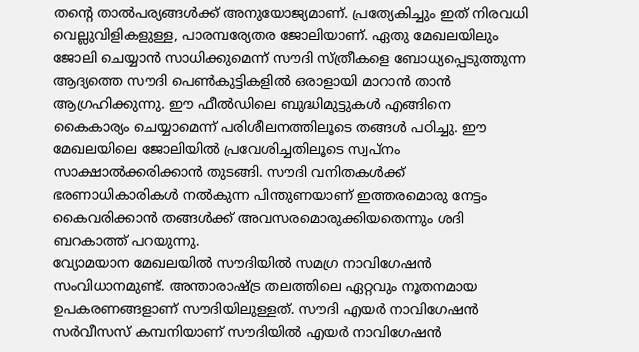തന്റെ താൽപര്യങ്ങൾക്ക് അനുയോജ്യമാണ്. പ്രത്യേകിച്ചും ഇത് നിരവധി വെല്ലുവിളികളുള്ള, പാരമ്പര്യേതര ജോലിയാണ്. ഏതു മേഖലയിലും ജോലി ചെയ്യാൻ സാധിക്കുമെന്ന് സൗദി സ്ത്രീകളെ ബോധ്യപ്പെടുത്തുന്ന ആദ്യത്തെ സൗദി പെൺകുട്ടികളിൽ ഒരാളായി മാറാൻ താൻ ആഗ്രഹിക്കുന്നു. ഈ ഫീൽഡിലെ ബുദ്ധിമുട്ടുകൾ എങ്ങിനെ കൈകാര്യം ചെയ്യാമെന്ന് പരിശീലനത്തിലൂടെ തങ്ങൾ പഠിച്ചു. ഈ മേഖലയിലെ ജോലിയിൽ പ്രവേശിച്ചതിലൂടെ സ്വപ്‌നം സാക്ഷാൽക്കരിക്കാൻ തുടങ്ങി. സൗദി വനിതകൾക്ക് ഭരണാധികാരികൾ നൽകുന്ന പിന്തുണയാണ് ഇത്തരമൊരു നേട്ടം കൈവരിക്കാൻ തങ്ങൾക്ക് അവസരമൊരുക്കിയതെന്നും ശദി ബറകാത്ത് പറയുന്നു.
വ്യോമയാന മേഖലയിൽ സൗദിയിൽ സമഗ്ര നാവിഗേഷൻ സംവിധാനമുണ്ട്. അന്താരാഷ്ട്ര തലത്തിലെ ഏറ്റവും നൂതനമായ ഉപകരണങ്ങളാണ് സൗദിയിലുള്ളത്. സൗദി എയർ നാവിഗേഷൻ സർവീസസ് കമ്പനിയാണ് സൗദിയിൽ എയർ നാവിഗേഷൻ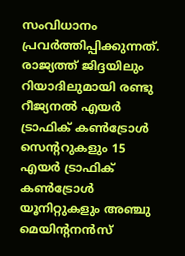സംവിധാനം പ്രവർത്തിപ്പിക്കുന്നത്. രാജ്യത്ത് ജിദ്ദയിലും റിയാദിലുമായി രണ്ടു റീജ്യനൽ എയർ ട്രാഫിക് കൺട്രോൾ സെന്ററുകളും 15 എയർ ട്രാഫിക് കൺട്രോൾ യൂനിറ്റുകളും അഞ്ചു മെയിന്റനൻസ്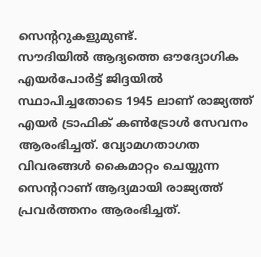സെന്ററുകളുമുണ്ട്.
സൗദിയിൽ ആദ്യത്തെ ഔദ്യോഗിക എയർപോർട്ട് ജിദ്ദയിൽ സ്ഥാപിച്ചതോടെ 1945 ലാണ് രാജ്യത്ത് എയർ ട്രാഫിക് കൺട്രോൾ സേവനം ആരംഭിച്ചത്. വ്യോമഗതാഗത വിവരങ്ങൾ കൈമാറ്റം ചെയ്യുന്ന സെന്ററാണ് ആദ്യമായി രാജ്യത്ത് പ്രവർത്തനം ആരംഭിച്ചത്.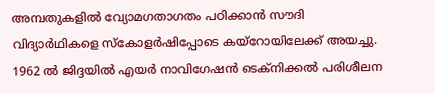അമ്പതുകളിൽ വ്യോമഗതാഗതം പഠിക്കാൻ സൗദി വിദ്യാർഥികളെ സ്‌കോളർഷിപ്പോടെ കയ്‌റോയിലേക്ക് അയച്ചു. 1962 ൽ ജിദ്ദയിൽ എയർ നാവിഗേഷൻ ടെക്‌നിക്കൽ പരിശീലന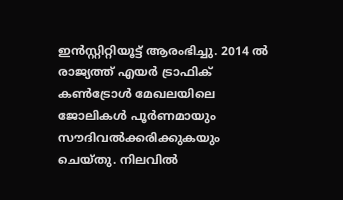ഇൻസ്റ്റിറ്റിയൂട്ട് ആരംഭിച്ചു. 2014 ൽ രാജ്യത്ത് എയർ ട്രാഫിക് കൺട്രോൾ മേഖലയിലെ ജോലികൾ പൂർണമായും സൗദിവൽക്കരിക്കുകയും ചെയ്തു. നിലവിൽ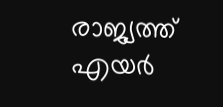രാജ്യത്ത് എയർ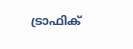ട്രാഫിക്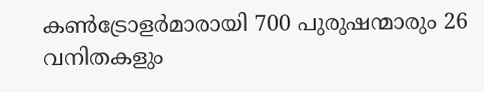കൺട്രോളർമാരായി 700 പുരുഷന്മാരും 26 വനിതകളും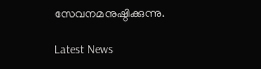സേവനമനുഷ്ഠിക്കുന്നു.

Latest News